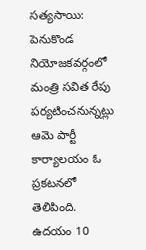సత్యసాయి: పెనుకొండ నియోజకవర్గంలో మంత్రి సవిత రేపు పర్యటించనున్నట్లు ఆమె పార్టీ కార్యాలయం ఓ ప్రకటనలో తెలిపింది. ఉదయం 10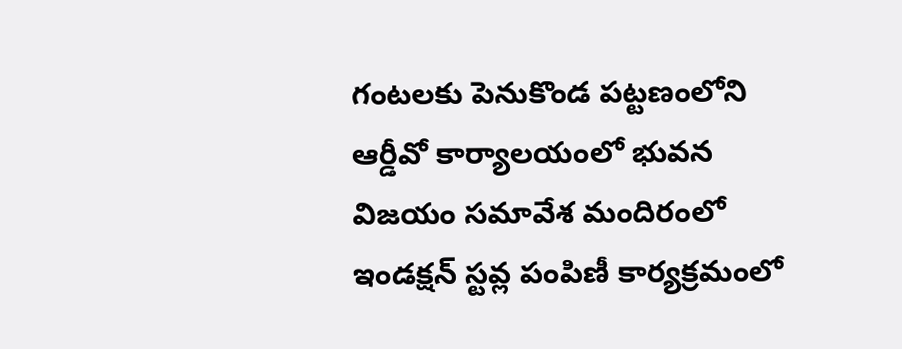గంటలకు పెనుకొండ పట్టణంలోని ఆర్డీవో కార్యాలయంలో భువన విజయం సమావేశ మందిరంలో ఇండక్షన్ స్టవ్ల పంపిణీ కార్యక్రమంలో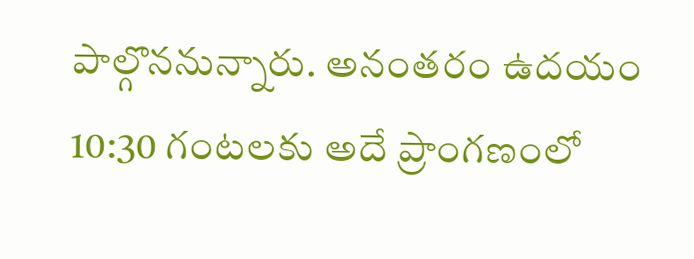పాల్గొననున్నారు. అనంతరం ఉదయం 10:30 గంటలకు అదే ప్రాంగణంలో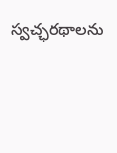స్వచ్ఛరథాలను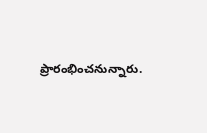ప్రారంభించనున్నారు.